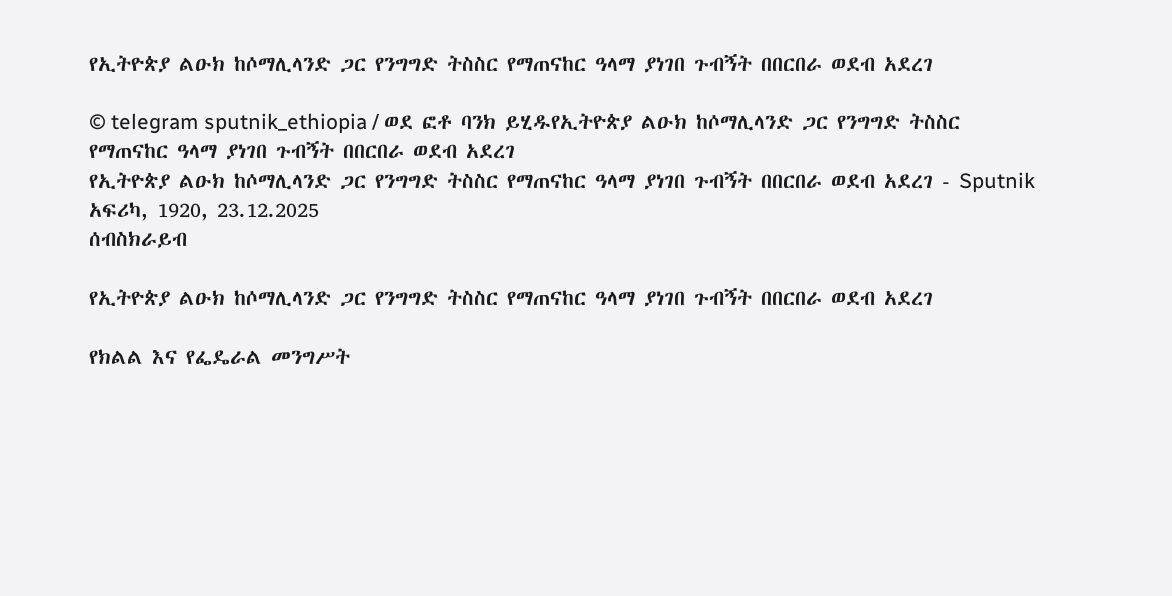የኢትዮጵያ ልዑክ ከሶማሊላንድ ጋር የንግግድ ትስስር የማጠናከር ዓላማ ያነገበ ጉብኝት በበርበራ ወደብ አደረገ

© telegram sputnik_ethiopia / ወደ ፎቶ ባንክ ይሂዱየኢትዮጵያ ልዑክ ከሶማሊላንድ ጋር የንግግድ ትስስር የማጠናከር ዓላማ ያነገበ ጉብኝት በበርበራ ወደብ አደረገ
የኢትዮጵያ ልዑክ ከሶማሊላንድ ጋር የንግግድ ትስስር የማጠናከር ዓላማ ያነገበ ጉብኝት በበርበራ ወደብ አደረገ - Sputnik አፍሪካ, 1920, 23.12.2025
ሰብስክራይብ

የኢትዮጵያ ልዑክ ከሶማሊላንድ ጋር የንግግድ ትስስር የማጠናከር ዓላማ ያነገበ ጉብኝት በበርበራ ወደብ አደረገ

የክልል እና የፌዴራል መንግሥት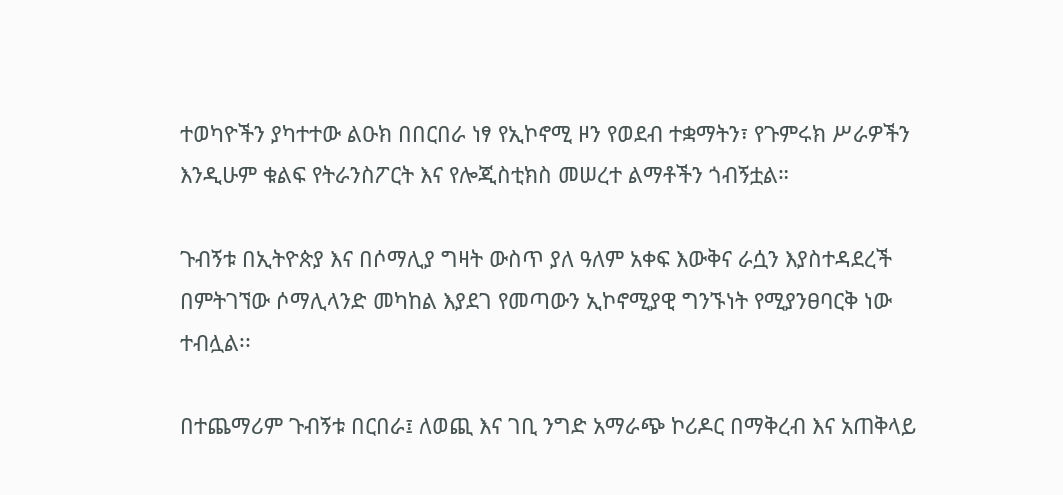ተወካዮችን ያካተተው ልዑክ በበርበራ ነፃ የኢኮኖሚ ዞን የወደብ ተቋማትን፣ የጉምሩክ ሥራዎችን እንዲሁም ቁልፍ የትራንስፖርት እና የሎጂስቲክስ መሠረተ ልማቶችን ጎብኝቷል።

ጉብኝቱ በኢትዮጵያ እና በሶማሊያ ግዛት ውስጥ ያለ ዓለም አቀፍ እውቅና ራሷን እያስተዳደረች በምትገኘው ሶማሊላንድ መካከል እያደገ የመጣውን ኢኮኖሚያዊ ግንኙነት የሚያንፀባርቅ ነው ተብሏል፡፡

በተጨማሪም ጉብኝቱ በርበራ፤ ለወጪ እና ገቢ ንግድ አማራጭ ኮሪዶር በማቅረብ እና አጠቅላይ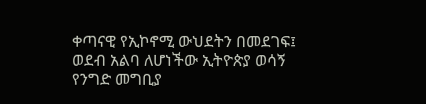ቀጣናዊ የኢኮኖሚ ውህደትን በመደገፍ፤ ወደብ አልባ ለሆነችው ኢትዮጵያ ወሳኝ የንግድ መግቢያ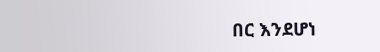በር እንደሆነ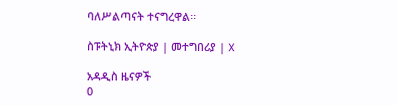ባለሥልጣናት ተናግረዋል፡፡

ስፑትኒክ ኢትዮጵያ | መተግበሪያ | X

አዳዲስ ዜናዎች
0